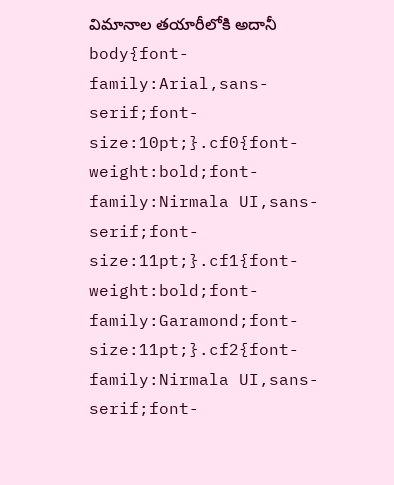విమానాల తయారీలోకి అదానీ
body{font-family:Arial,sans-serif;font-size:10pt;}.cf0{font-weight:bold;font-family:Nirmala UI,sans-serif;font-size:11pt;}.cf1{font-weight:bold;font-family:Garamond;font-size:11pt;}.cf2{font-family:Nirmala UI,sans-serif;font-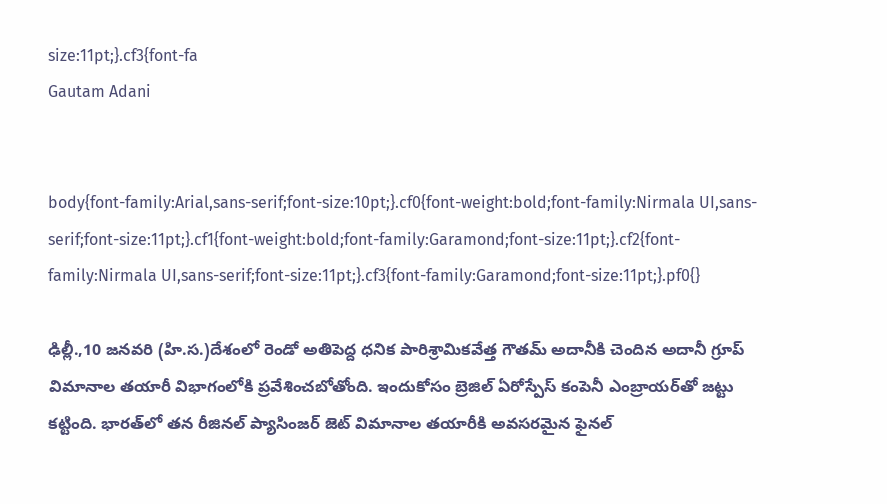size:11pt;}.cf3{font-fa
Gautam Adani


body{font-family:Arial,sans-serif;font-size:10pt;}.cf0{font-weight:bold;font-family:Nirmala UI,sans-serif;font-size:11pt;}.cf1{font-weight:bold;font-family:Garamond;font-size:11pt;}.cf2{font-family:Nirmala UI,sans-serif;font-size:11pt;}.cf3{font-family:Garamond;font-size:11pt;}.pf0{}

ఢిల్లీ.,10 జనవరి (హి.స.)దేశంలో రెండో అతిపెద్ద ధనిక పారిశ్రామికవేత్త గౌతమ్‌ అదానీకి చెందిన అదానీ గ్రూప్‌ విమానాల తయారీ విభాగంలోకి ప్రవేశించబోతోంది. ఇందుకోసం బ్రెజిల్‌ ఏరోస్పేస్‌ కంపెనీ ఎంబ్రాయర్‌తో జట్టు కట్టింది. భారత్‌లో తన రీజినల్‌ ప్యాసింజర్‌ జెట్‌ విమానాల తయారీకి అవసరమైన ఫైనల్‌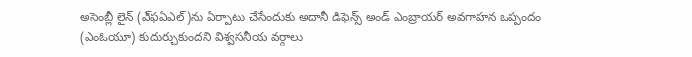అసెంబ్లీ లైన్‌ (ఎ్‌ఫఏఎల్‌)ను ఏర్పాటు చేసేందుకు అదానీ డిఫెన్స్‌ అండ్‌ ఎంబ్రాయర్‌ అవగాహన ఒప్పందం (ఎంఓయూ) కుదుర్చుకుందని విశ్వసనీయ వర్గాలు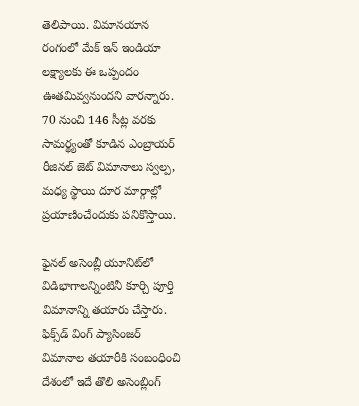తెలిపాయి. విమానయాన రంగంలో మేక్‌ ఇన్‌ ఇండియా లక్ష్యాలకు ఈ ఒప్పందం ఊతమివ్వనుందని వారన్నారు. 70 నుంచి 146 సీట్ల వరకు సామర్థ్యంతో కూడిన ఎంబ్రాయర్‌ రీజినల్‌ జెట్‌ విమానాలు స్వల్ప, మధ్య స్థాయి దూర మార్గాల్లో ప్రయాణించేందుకు పనికొస్తాయి.

ఫైనల్‌ అసెంబ్లీ యూనిట్‌లో విడిభాగాలన్నింటినీ కూర్చి పూర్తి విమానాన్ని తయారు చేస్తారు. ఫిక్స్‌డ్‌ వింగ్‌ ప్యాసింజర్‌ విమానాల తయారీకి సంబంధించి దేశంలో ఇదే తొలి అసెంబ్లింగ్‌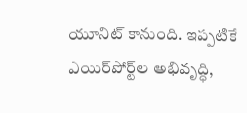యూనిట్‌ కానుంది. ఇప్పటికే ఎయిర్‌పోర్ట్‌ల అభివృద్ధి,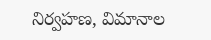నిర్వహణ, విమానాల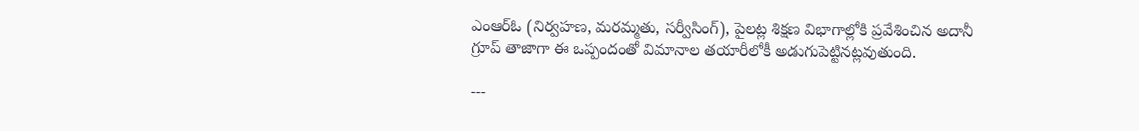ఎంఆర్‌ఓ (నిర్వహణ, మరమ్మతు, సర్వీసింగ్‌), పైలట్ల శిక్షణ విభాగాల్లోకి ప్రవేశించిన అదానీ గ్రూప్‌ తాజాగా ఈ ఒప్పందంతో విమానాల తయారీలోకీ అడుగుపెట్టినట్లవుతుంది.

---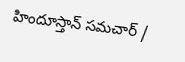హిందూస్తాన్ సమచార్ /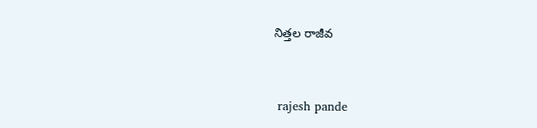నిత్తల రాజీవ


 rajesh pande